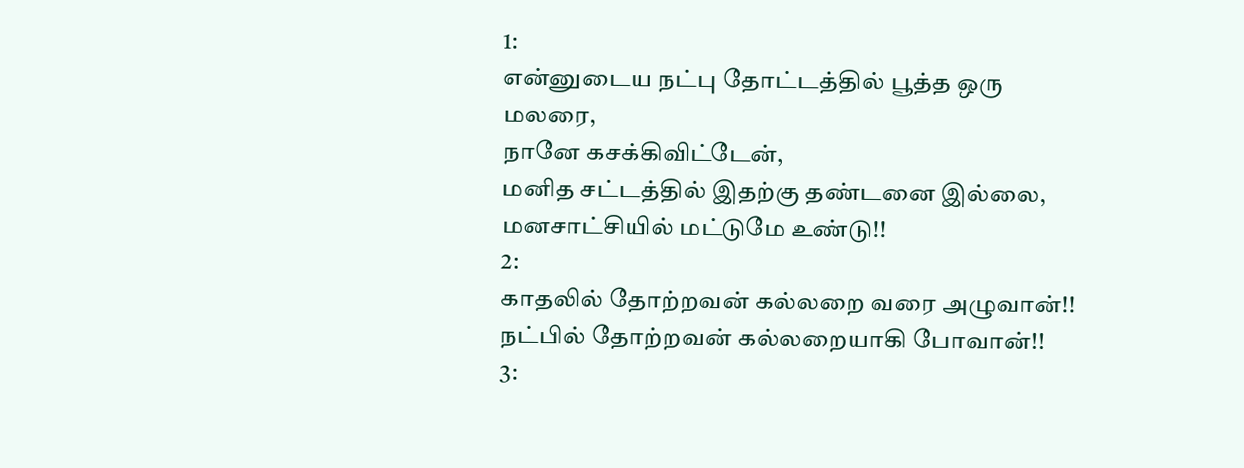1:
என்னுடைய நட்பு தோட்டத்தில் பூத்த ஒரு மலரை,
நானே கசக்கிவிட்டேன்,
மனித சட்டத்தில் இதற்கு தண்டனை இல்லை,
மனசாட்சியில் மட்டுமே உண்டு!!
2:
காதலில் தோற்றவன் கல்லறை வரை அழுவான்!!
நட்பில் தோற்றவன் கல்லறையாகி போவான்!!
3: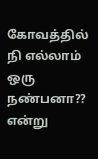கோவத்தில் நி எல்லாம் ஒரு நண்பனா?? என்று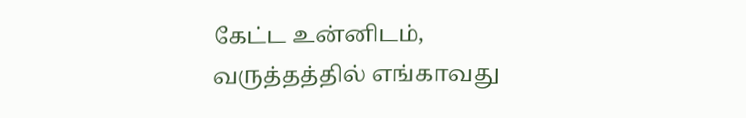கேட்ட உன்னிடம்,
வருத்தத்தில் எங்காவது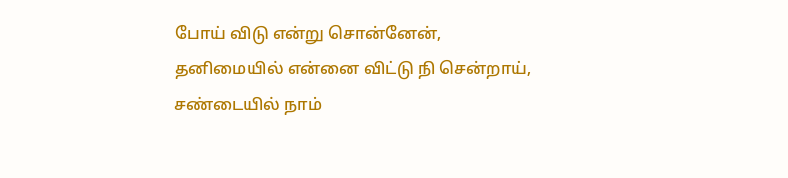போய் விடு என்று சொன்னேன்,
தனிமையில் என்னை விட்டு நி சென்றாய்,
சண்டையில் நாம்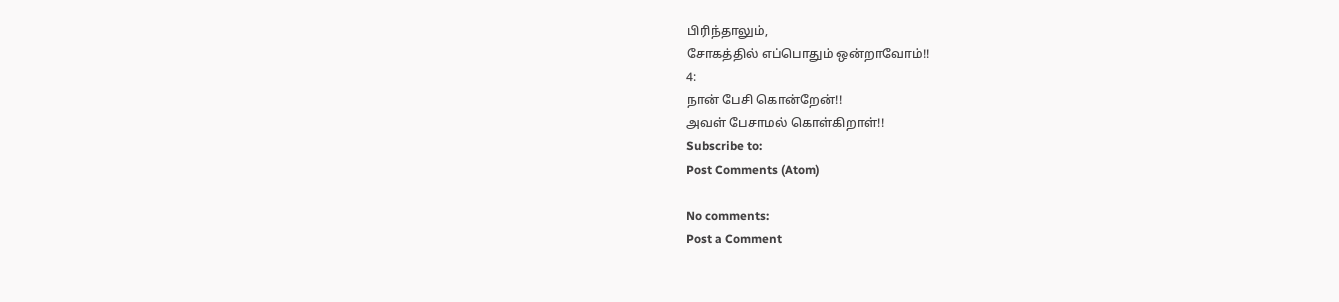பிரிந்தாலும்,
சோகத்தில் எப்பொதும் ஒன்றாவோம்!!
4:
நான் பேசி கொன்றேன்!!
அவள் பேசாமல் கொள்கிறாள்!!
Subscribe to:
Post Comments (Atom)

No comments:
Post a Comment